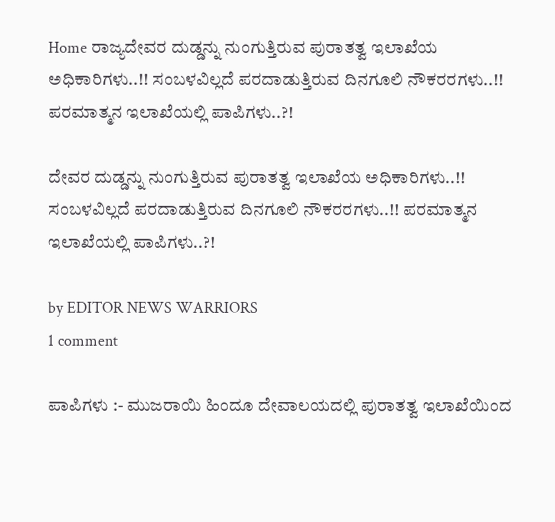Home ರಾಜ್ಯದೇವರ ದುಡ್ಡನ್ನು ನುಂಗುತ್ತಿರುವ ಪುರಾತತ್ವ ಇಲಾಖೆಯ ಅಧಿಕಾರಿಗಳು..!! ಸಂಬಳವಿಲ್ಲದೆ ಪರದಾಡುತ್ತಿರುವ ದಿನಗೂಲಿ ನೌಕರರಗಳು..!! ಪರಮಾತ್ಮನ ಇಲಾಖೆಯಲ್ಲಿ ಪಾಪಿಗಳು..?!

ದೇವರ ದುಡ್ಡನ್ನು ನುಂಗುತ್ತಿರುವ ಪುರಾತತ್ವ ಇಲಾಖೆಯ ಅಧಿಕಾರಿಗಳು..!! ಸಂಬಳವಿಲ್ಲದೆ ಪರದಾಡುತ್ತಿರುವ ದಿನಗೂಲಿ ನೌಕರರಗಳು..!! ಪರಮಾತ್ಮನ ಇಲಾಖೆಯಲ್ಲಿ ಪಾಪಿಗಳು..?!

by EDITOR NEWS WARRIORS
1 comment

ಪಾಪಿಗಳು :- ಮುಜರಾಯಿ ಹಿಂದೂ ದೇವಾಲಯದಲ್ಲಿ ಪುರಾತತ್ವ ಇಲಾಖೆಯಿಂದ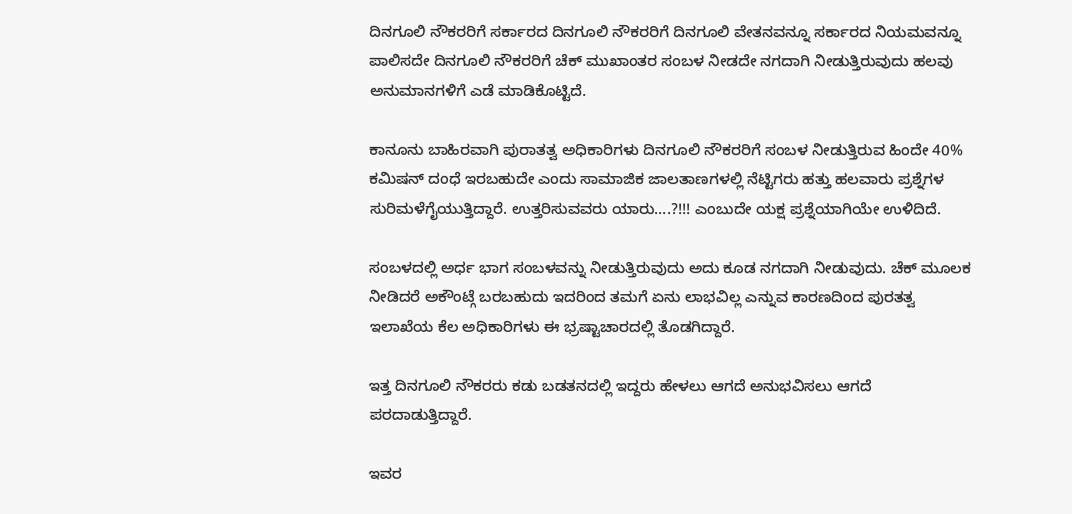ದಿನಗೂಲಿ ನೌಕರರಿಗೆ ಸರ್ಕಾರದ ದಿನಗೂಲಿ ನೌಕರರಿಗೆ ದಿನಗೂಲಿ ವೇತನವನ್ನೂ ಸರ್ಕಾರದ ನಿಯಮವನ್ನೂ ಪಾಲಿಸದೇ ದಿನಗೂಲಿ ನೌಕರರಿಗೆ ಚೆಕ್ ಮುಖಾಂತರ ಸಂಬಳ ನೀಡದೇ ನಗದಾಗಿ ನೀಡುತ್ತಿರುವುದು ಹಲವು ಅನುಮಾನಗಳಿಗೆ ಎಡೆ ಮಾಡಿಕೊಟ್ಟಿದೆ.

ಕಾನೂನು ಬಾಹಿರವಾಗಿ ಪುರಾತತ್ವ ಅಧಿಕಾರಿಗಳು ದಿನಗೂಲಿ ನೌಕರರಿಗೆ ಸಂಬಳ ನೀಡುತ್ತಿರುವ ಹಿಂದೇ 40% ಕಮಿಷನ್ ದಂಧೆ ಇರಬಹುದೇ ಎಂದು ಸಾಮಾಜಿಕ ಜಾಲತಾಣಗಳಲ್ಲಿ ನೆಟ್ಟಿಗರು ಹತ್ತು ಹಲವಾರು ಪ್ರಶ್ನೆಗಳ ಸುರಿಮಳೆಗೈಯುತ್ತಿದ್ದಾರೆ. ಉತ್ತರಿಸುವವರು ಯಾರು….?!!! ಎಂಬುದೇ ಯಕ್ಷ ಪ್ರಶ್ನೆಯಾಗಿಯೇ ಉಳಿದಿದೆ.

ಸಂಬಳದಲ್ಲಿ ಅರ್ಧ ಭಾಗ ಸಂಬಳವನ್ನು ನೀಡುತ್ತಿರುವುದು ಅದು ಕೂಡ ನಗದಾಗಿ ನೀಡುವುದು. ಚೆಕ್ ಮೂಲಕ ನೀಡಿದರೆ ಅಕೌಂಟ್ಗೆ ಬರಬಹುದು ಇದರಿಂದ ತಮಗೆ ಏನು ಲಾಭವಿಲ್ಲ ಎನ್ನುವ ಕಾರಣದಿಂದ ಪುರತತ್ವ ಇಲಾಖೆಯ ಕೆಲ ಅಧಿಕಾರಿಗಳು ಈ ಭ್ರಷ್ಟಾಚಾರದಲ್ಲಿ ತೊಡಗಿದ್ದಾರೆ.

ಇತ್ತ ದಿನಗೂಲಿ ನೌಕರರು ಕಡು ಬಡತನದಲ್ಲಿ ಇದ್ದರು ಹೇಳಲು ಆಗದೆ ಅನುಭವಿಸಲು ಆಗದೆ ಪರದಾಡುತ್ತಿದ್ದಾರೆ.

ಇವರ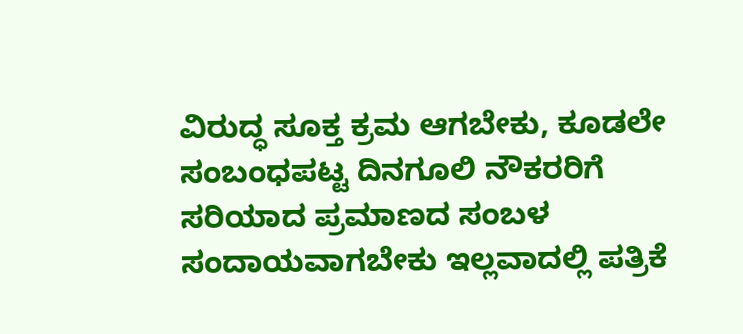ವಿರುದ್ಧ ಸೂಕ್ತ ಕ್ರಮ ಆಗಬೇಕು, ಕೂಡಲೇ ಸಂಬಂಧಪಟ್ಟ ದಿನಗೂಲಿ ನೌಕರರಿಗೆ ಸರಿಯಾದ ಪ್ರಮಾಣದ ಸಂಬಳ ಸಂದಾಯವಾಗಬೇಕು ಇಲ್ಲವಾದಲ್ಲಿ ಪತ್ರಿಕೆ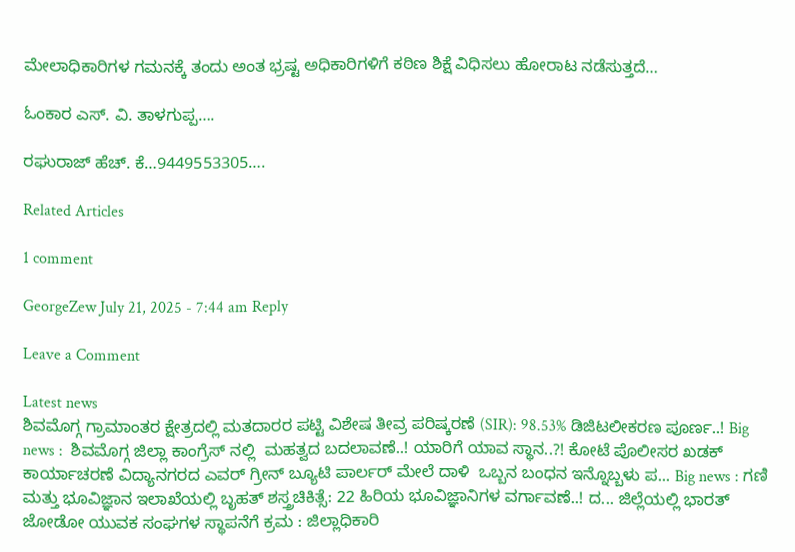ಮೇಲಾಧಿಕಾರಿಗಳ ಗಮನಕ್ಕೆ ತಂದು ಅಂತ ಭ್ರಷ್ಟ ಅಧಿಕಾರಿಗಳಿಗೆ ಕಠಿಣ ಶಿಕ್ಷೆ ವಿಧಿಸಲು ಹೋರಾಟ ನಡೆಸುತ್ತದೆ…

ಓಂಕಾರ ಎಸ್. ವಿ. ತಾಳಗುಪ್ಪ….

ರಘುರಾಜ್ ಹೆಚ್. ಕೆ…9449553305….

Related Articles

1 comment

GeorgeZew July 21, 2025 - 7:44 am Reply

Leave a Comment

Latest news
ಶಿವಮೊಗ್ಗ ಗ್ರಾಮಾಂತರ ಕ್ಷೇತ್ರದಲ್ಲಿ ಮತದಾರರ ಪಟ್ಟಿ ವಿಶೇಷ ತೀವ್ರ ಪರಿಷ್ಕರಣೆ (SIR): 98.53% ಡಿಜಿಟಲೀಕರಣ ಪೂರ್ಣ..! Big news :  ಶಿವಮೊಗ್ಗ ಜಿಲ್ಲಾ ಕಾಂಗ್ರೆಸ್ ನಲ್ಲಿ  ಮಹತ್ವದ ಬದಲಾವಣೆ..! ಯಾರಿಗೆ ಯಾವ ಸ್ಥಾನ..?! ಕೋಟೆ ಪೊಲೀಸರ ಖಡಕ್ ಕಾರ್ಯಾಚರಣೆ ವಿದ್ಯಾನಗರದ ಎವರ್ ಗ್ರೀನ್ ಬ್ಯೂಟಿ ಪಾರ್ಲರ್ ಮೇಲೆ ದಾಳಿ  ಒಬ್ಬನ ಬಂಧನ ಇನ್ನೊಬ್ಬಳು ಪ... Big news : ಗಣಿ ಮತ್ತು ಭೂವಿಜ್ಞಾನ ಇಲಾಖೆಯಲ್ಲಿ ಬೃಹತ್ ಶಸ್ತ್ರಚಿಕಿತ್ಸೆ: 22 ಹಿರಿಯ ಭೂವಿಜ್ಞಾನಿಗಳ ವರ್ಗಾವಣೆ..! ದ... ಜಿಲ್ಲೆಯಲ್ಲಿ ಭಾರತ್ ಜೋಡೋ ಯುವಕ ಸಂಘಗಳ ಸ್ಥಾಪನೆಗೆ ಕ್ರಮ : ಜಿಲ್ಲಾಧಿಕಾರಿ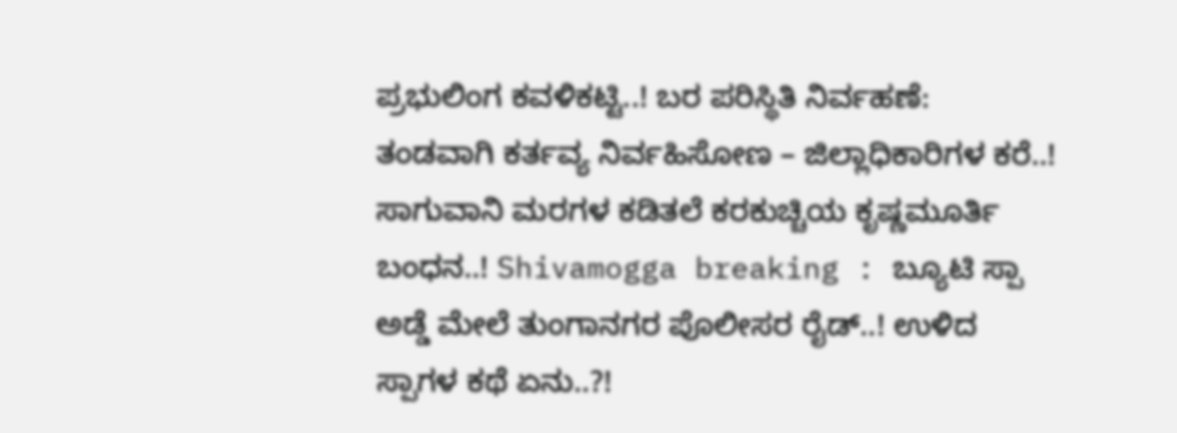ಪ್ರಭುಲಿಂಗ ಕವಳಿಕಟ್ಟಿ..! ಬರ ಪರಿಸ್ಥಿತಿ ನಿರ್ವಹಣೆ: ತಂಡವಾಗಿ ಕರ್ತವ್ಯ ನಿರ್ವಹಿಸೋಣ – ಜಿಲ್ಲಾಧಿಕಾರಿಗಳ ಕರೆ..! ಸಾಗುವಾನಿ ಮರಗಳ ಕಡಿತಲೆ ಕರಕುಚ್ಚಿಯ ಕೃಷ್ಣಮೂರ್ತಿ ಬಂಧನ..! Shivamogga breaking : ಬ್ಯೂಟಿ ಸ್ಪಾ ಅಡ್ಡೆ ಮೇಲೆ ತುಂಗಾನಗರ ಪೊಲೀಸರ ರೈಡ್..! ಉಳಿದ ಸ್ಪಾಗಳ ಕಥೆ ಏನು..?!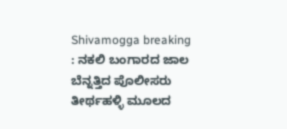Shivamogga breaking : ನಕಲಿ ಬಂಗಾರದ ಜಾಲ ಬೆನ್ನತ್ತಿದ ಪೊಲೀಸರು ತೀರ್ಥಹಳ್ಳಿ ಮೂಲದ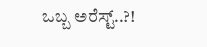ಒಬ್ಬ ಅರೆಸ್ಟ್..?!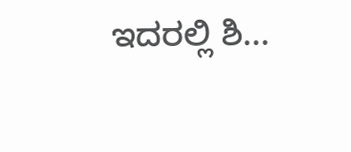ಇದರಲ್ಲಿ ಶಿ...